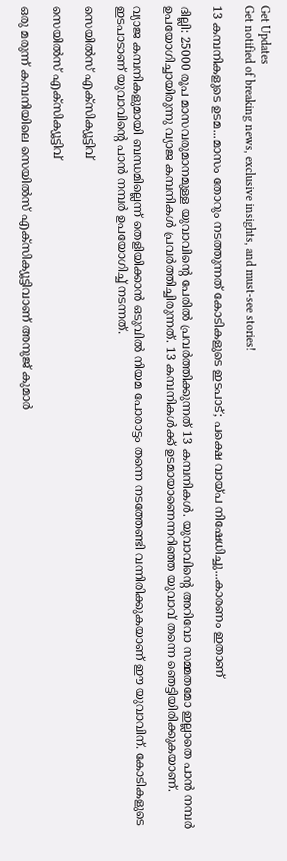Get Updates
Get notified of breaking news, exclusive insights, and must-see stories!

13 കമ്പനികളുടെ ഉടമ...മാസം തോറും നടത്തുന്നത് കോടികളുടെ ഇടപാട്; പക്ഷെ വായ്പ നിഷേധിച്ചു...കാരണം ഇതാണ്

ദില്ലി: 25000 രൂപ മാസവരുമാനമുള്ള യുവാവിന്റെ പേരിൽ പ്രവർത്തിക്കുന്നത് 13 കമ്പനികൾ. യുവാവിന്റെ അറിവോ സമ്മതമോ ഇല്ലാതെ പാൻ നമ്പർ ഉപയോഗിച്ചായിരുന്നു വ്യാജ കമ്പനികൾ പ്രവർത്തിച്ചിരുന്നത്. 13 കമ്പനികൾക്ക് ഉടമായാണെന്നറിഞ്ഞ യുവാവ് തന്നെ ഞെട്ടിയിരിക്കുകയാണ്.

വ്യാജ കമ്പനികളുമായി ബന്ധമില്ലെന്ന് തെളിയിക്കാൻ ഒടുവിൽ നിയമ പോരാട്ടം തന്നെ നടത്തേണ്ടി വന്നിരിക്കുകയാണ് ഈ യുവാവിന്. കോടികളുടെ ഇടപാടാണ് യുവാവിന്റെ പാൻ നമ്പർ ഉപയോഗിച്ച് നടന്നത്.

സെയിൽസ് എക്സിക്യൂട്ടിവ്

സെയിൽസ് എക്സിക്യൂട്ടിവ്

ഒരു മരുന്ന് കമ്പനിയിലെ സെയിൽസ് എക്സിക്യൂട്ടിവാണ് അനുജ് കുമാർ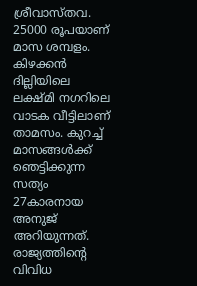ശ്രീവാസ്തവ. 25000 രൂപയാണ് മാസ ശമ്പളം. കിഴക്കൻ ദില്ലിയിലെ ലക്ഷ്മി നഗറിലെ വാടക വീട്ടിലാണ് താമസം. കുറച്ച് മാസങ്ങൾക്ക് ഞെട്ടിക്കുന്ന സത്യം 27കാരനായ അനുജ് അറിയുന്നത്. രാജ്യത്തിന്റെ വിവിധ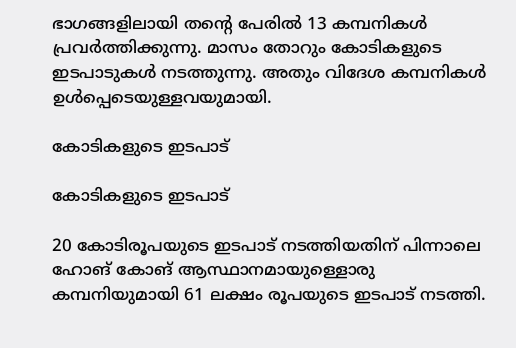ഭാഗങ്ങളിലായി തന്റെ പേരിൽ 13 കമ്പനികൾ പ്രവർത്തിക്കുന്നു. മാസം തോറും കോടികളുടെ ഇടപാടുകൾ നടത്തുന്നു. അതും വിദേശ കമ്പനികൾ ഉൾപ്പെടെയുള്ളവയുമായി.

കോടികളുടെ ഇടപാട്

കോടികളുടെ ഇടപാട്

20 കോടിരൂപയുടെ ഇടപാട് നടത്തിയതിന് പിന്നാലെ ഹോങ് കോങ് ആസ്ഥാനമായുള്ളൊരു കമ്പനിയുമായി 61 ലക്ഷം രൂപയുടെ ഇടപാട് നടത്തി.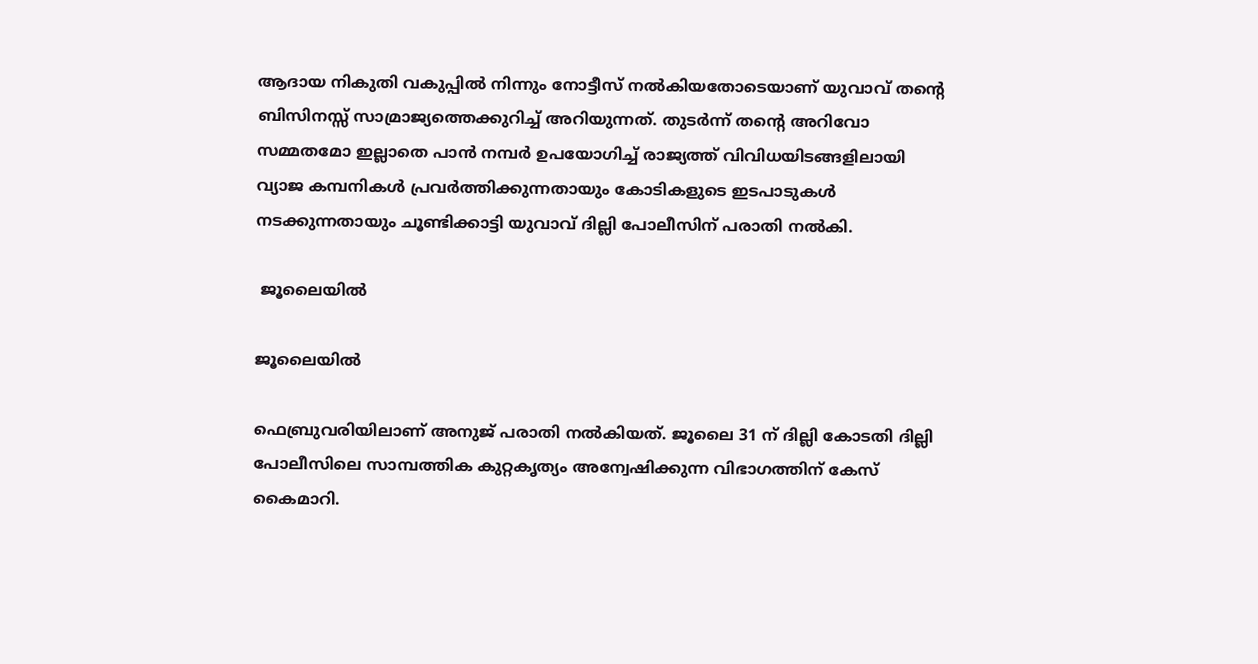ആദായ നികുതി വകുപ്പിൽ നിന്നും നോട്ടീസ് നൽകിയതോടെയാണ് യുവാവ് തന്റെ ബിസിനസ്സ് സാമ്രാജ്യത്തെക്കുറിച്ച് അറിയുന്നത്. തുടർന്ന് തന്റെ അറിവോ സമ്മതമോ ഇല്ലാതെ പാൻ നമ്പർ ഉപയോഗിച്ച് രാജ്യത്ത് വിവിധയിടങ്ങളിലായി വ്യാജ കമ്പനികൾ പ്രവർത്തിക്കുന്നതായും കോടികളുടെ ഇടപാടുകൾ നടക്കുന്നതായും ചൂണ്ടിക്കാട്ടി യുവാവ് ദില്ലി പോലീസിന് പരാതി നൽകി.

 ജൂലൈയിൽ

ജൂലൈയിൽ

ഫെബ്രുവരിയിലാണ് അനുജ് പരാതി നൽകിയത്. ജൂലൈ 31 ന് ദില്ലി കോടതി ദില്ലി പോലീസിലെ സാമ്പത്തിക കുറ്റകൃത്യം അന്വേഷിക്കുന്ന വിഭാഗത്തിന് കേസ് കൈമാറി.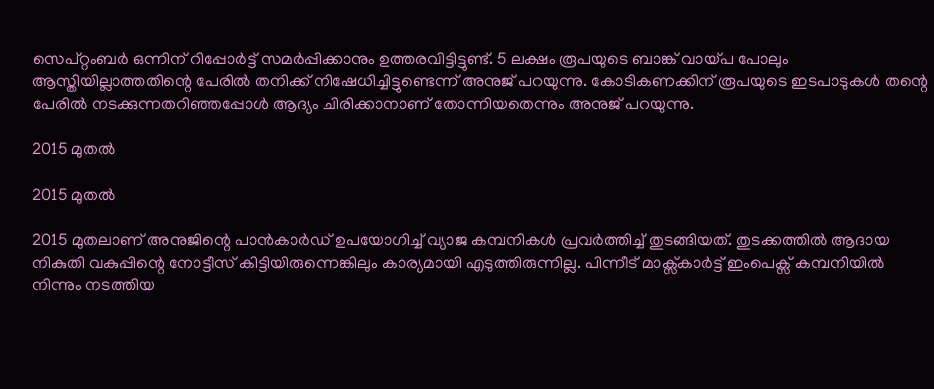സെപ്റ്റംബർ ഒന്നിന് റിപ്പോർട്ട് സമർപ്പിക്കാനും ഉത്തരവിട്ടിട്ടുണ്ട്. 5 ലക്ഷം രൂപയുടെ ബാങ്ക് വായ്പ പോലും ആസ്തിയില്ലാത്തതിന്റെ പേരിൽ തനിക്ക് നിഷേധിച്ചിട്ടുണ്ടെന്ന് അനുജ് പറയുന്നു. കോടികണക്കിന് രൂപയുടെ ഇടപാടുകൾ തന്റെ പേരിൽ നടക്കുന്നതറിഞ്ഞപ്പോൾ ആദ്യം ചിരിക്കാനാണ് തോന്നിയതെന്നും അനുജ് പറയുന്നു.

2015 മുതൽ

2015 മുതൽ

2015 മുതലാണ് അനുജിന്റെ പാൻകാർഡ് ഉപയോഗിച്ച് വ്യാജ കമ്പനികൾ പ്രവർത്തിച്ച് തുടങ്ങിയത്. തുടക്കത്തിൽ ആദായ നികുതി വകുപ്പിന്റെ നോട്ടീസ് കിട്ടിയിരുന്നെങ്കിലും കാര്യമായി എടുത്തിരുന്നില്ല. പിന്നീട് മാക്സ്കാർട്ട് ഇംപെക്സ് കമ്പനിയിൽ നിന്നും നടത്തിയ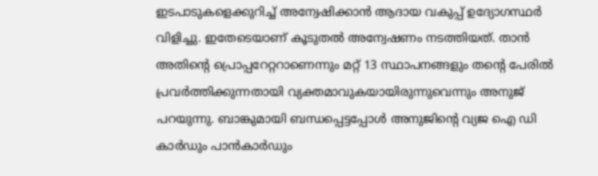ഇടപാടുകളെക്കുറിച്ച് അന്വേഷിക്കാൻ ആദായ വകുപ്പ് ഉദ്യോഗസ്ഥർ വിളിച്ചു. ഇതേടെയാണ് കൂടുതൽ അന്വേഷണം നടത്തിയത്. താൻ അതിന്റെ പ്രൊപ്പറേറ്ററാണെന്നും മറ്റ് 13 സ്ഥാപനങ്ങളും തന്റെ പേരിൽ പ്രവർത്തിക്കുന്നതായി വ്യക്തമാവുകയായിരുന്നുവെന്നും അനുജ് പറയുന്നു. ബാങ്കുമായി ബന്ധപ്പെട്ടപ്പോൾ അനുജിന്റെ വ്യജ ഐ ഡി കാർഡും പാൻകാർഡും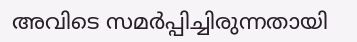അവിടെ സമർപ്പിച്ചിരുന്നതായി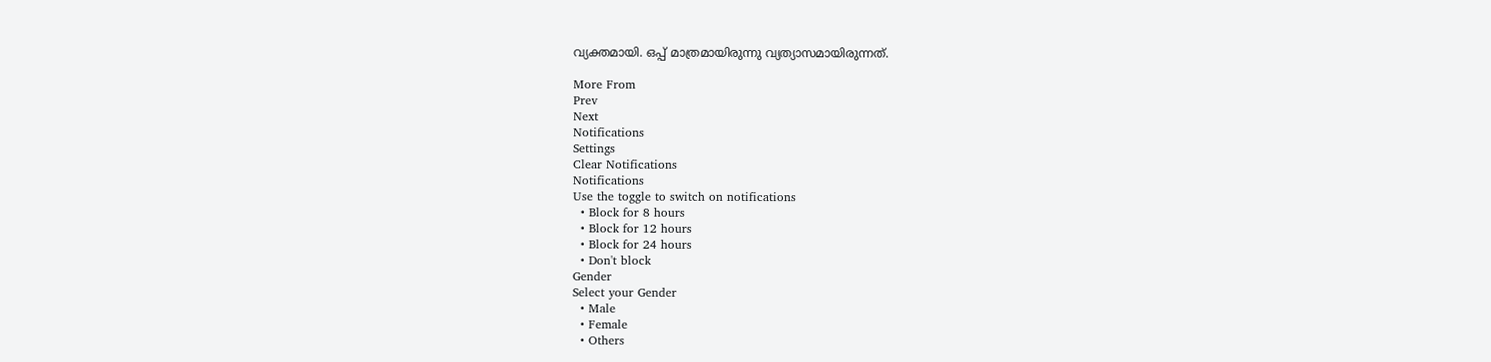വ്യക്തമായി. ഒപ്പ് മാത്രമായിരുന്നു വ്യത്യാസമായിരുന്നത്.

More From
Prev
Next
Notifications
Settings
Clear Notifications
Notifications
Use the toggle to switch on notifications
  • Block for 8 hours
  • Block for 12 hours
  • Block for 24 hours
  • Don't block
Gender
Select your Gender
  • Male
  • Female
  • Others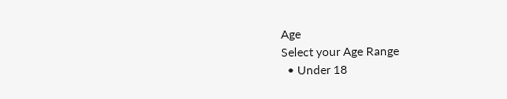Age
Select your Age Range
  • Under 18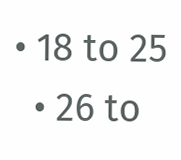• 18 to 25
  • 26 to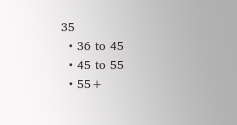35
  • 36 to 45
  • 45 to 55
  • 55+